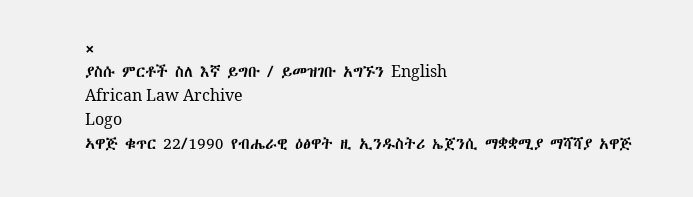×
ያስሱ ምርቶች ስለ እኛ ይግቡ / ይመዝገቡ አግኙን English
African Law Archive
Logo
ኣዋጅ ቁጥር 22/1990 የብሔራዊ ዕፅዋት ዚ ኢንዱስትሪ ኤጀንሲ ማቋቋሚያ ማሻሻያ አዋጅ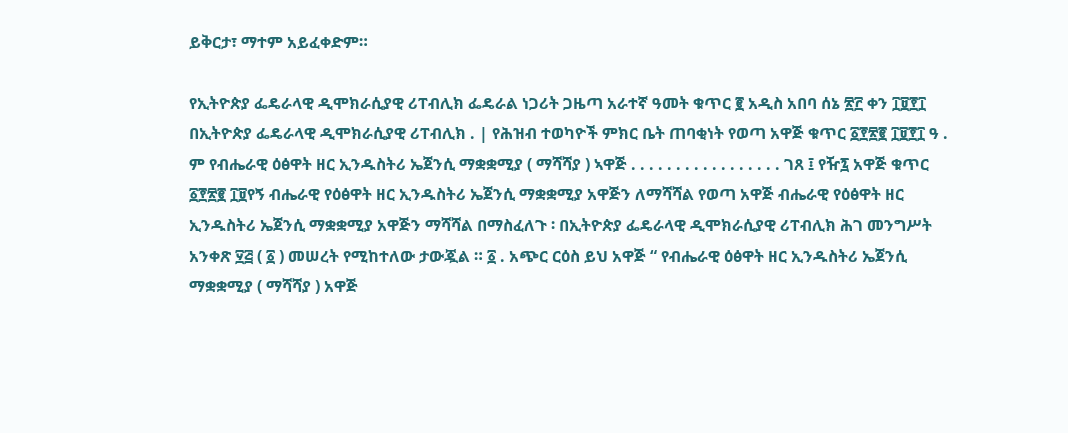ይቅርታ፣ ማተም አይፈቀድም።

የኢትዮጵያ ፌዴራላዊ ዲሞክራሲያዊ ሪፐብሊክ ፌዴራል ነጋሪት ጋዜጣ አራተኛ ዓመት ቁጥር ፪ አዲስ አበባ ሰኔ ፳፫ ቀን ፲፱፻፲ በኢትዮጵያ ፌዴራላዊ ዲሞክራሲያዊ ሪፐብሊክ . | የሕዝብ ተወካዮች ምክር ቤት ጠባቂነት የወጣ አዋጅ ቁጥር ፩፻፳፪ ፲፱፻፲ ዓ . ም የብሔራዊ ዕፅዋት ዘር ኢንዱስትሪ ኤጀንሲ ማቋቋሚያ ( ማሻሻያ ) ኣዋጅ . . . . . . . . . . . . . . . . . ገጸ ፤ የዥ፯ አዋጅ ቁጥር ፩፻፳፪ ፲፱የኝ ብሔራዊ የዕፅዋት ዘር ኢንዱስትሪ ኤጀንሲ ማቋቋሚያ አዋጅን ለማሻሻል የወጣ አዋጅ ብሔራዊ የዕፅዋት ዘር ኢንዱስትሪ ኤጀንሲ ማቋቋሚያ አዋጅን ማሻሻል በማስፈለጉ ፡ በኢትዮጵያ ፌዴራላዊ ዲሞክራሲያዊ ሪፐብሊክ ሕገ መንግሥት አንቀጽ ፶፭ ( ፩ ) መሠረት የሚከተለው ታውጇል ። ፩ . አጭር ርዕስ ይህ አዋጅ “ የብሔራዊ ዕፅዋት ዘር ኢንዱስትሪ ኤጀንሲ ማቋቋሚያ ( ማሻሻያ ) አዋጅ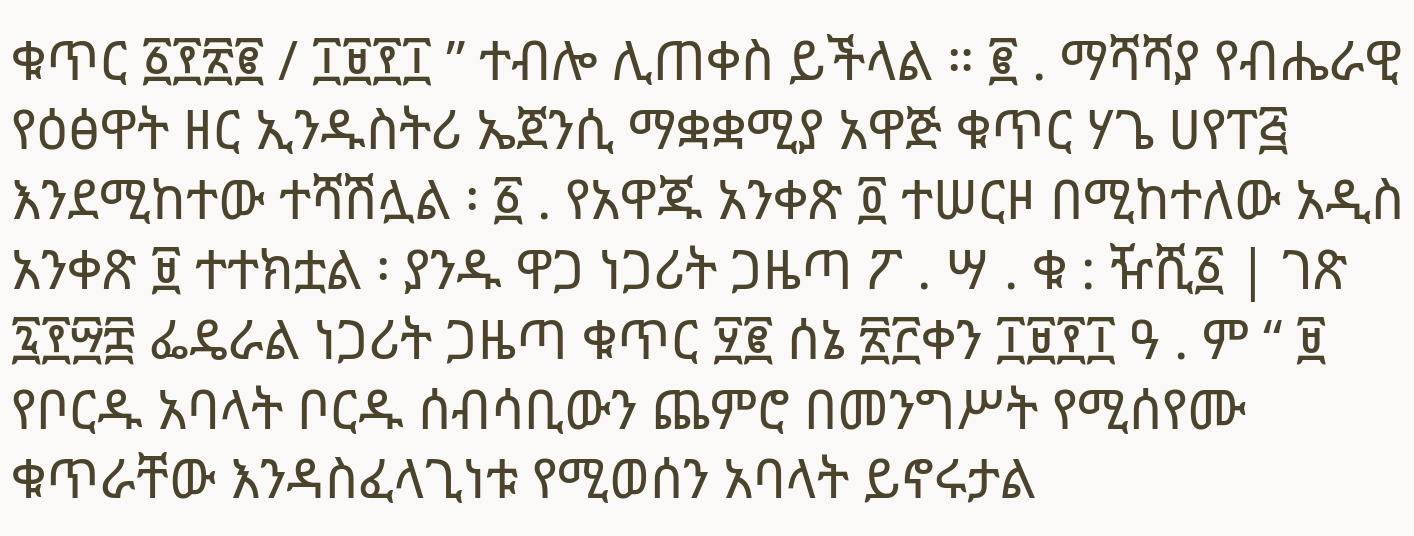ቁጥር ፩፻፳፪ / ፲፱፻፲ ” ተብሎ ሊጠቀስ ይችላል ። ፪ . ማሻሻያ የብሔራዊ የዕፅዋት ዘር ኢንዱስትሪ ኤጀንሲ ማቋቋሚያ አዋጅ ቁጥር ሃጌ ሀየፐ፭ እንደሚከተው ተሻሽሏል ፡ ፩ . የአዋጁ አንቀጽ ፬ ተሠርዞ በሚከተለው አዲስ አንቀጽ ፱ ተተክቷል ፡ ያንዱ ዋጋ ነጋሪት ጋዜጣ ፖ . ሣ . ቁ : ዥሺ፩ | ገጽ ፯፻፵፰ ፌዴራል ነጋሪት ጋዜጣ ቁጥር ፶፪ ሰኔ ፳፫ቀን ፲፱፻፲ ዓ . ም “ ፱ የቦርዱ አባላት ቦርዱ ሰብሳቢውን ጨምሮ በመንግሥት የሚሰየሙ ቁጥራቸው እንዳስፈላጊነቱ የሚወሰን አባላት ይኖሩታል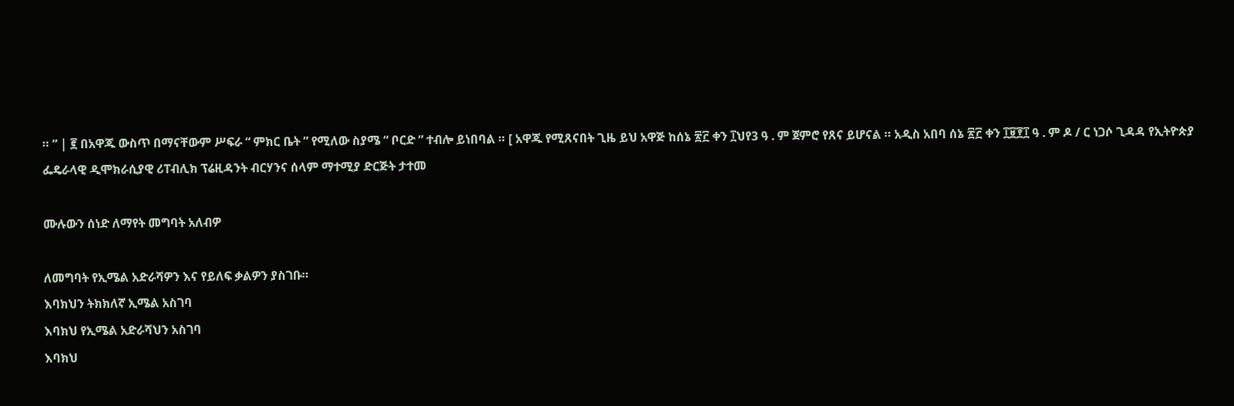። ” | ፪ በአዋጁ ውስጥ በማናቸውም ሥፍራ “ ምክር ቤት ” የሚለው ስያሜ “ ቦርድ ” ተብሎ ይነበባል ። [ አዋጁ የሚጸናበት ጊዜ ይህ አዋጅ ከሰኔ ፳፫ ቀን ፲ህየ3 ዓ . ም ጀምሮ የጸና ይሆናል ። አዲስ አበባ ሰኔ ፳፫ ቀን ፲፱፻፲ ዓ . ም ዶ / ር ነጋሶ ጊዳዳ የኢትዮጵያ ፌዴራላዊ ዲሞክራሲያዊ ሪፐብሊክ ፕሬዚዳንት ብርሃንና ሰላም ማተሚያ ድርጅት ታተመ

ሙሉውን ሰነድ ለማየት መግባት አለብዎ

ለመግባት የኢሜል አድራሻዎን እና የይለፍ ቃልዎን ያስገቡ።
እባክህን ትክክለኛ ኢሜል አስገባ
እባክህ የኢሜል አድራሻህን አስገባ
እባክህ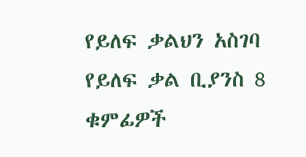የይለፍ ቃልህን አስገባ
የይለፍ ቃል ቢያንስ 8 ቁምፊዎች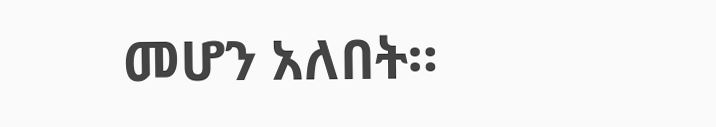መሆን አለበት።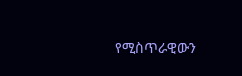የሚስጥራዊውን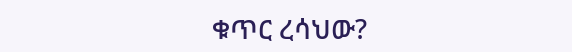ቁጥር ረሳህው?